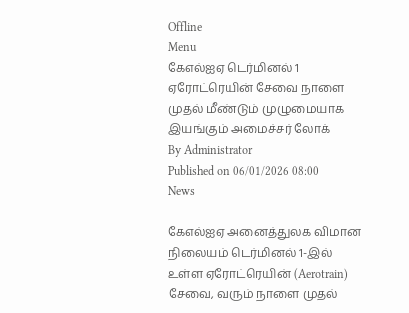Offline
Menu
கேஎல்ஐஏ டெர்மினல் 1 ஏரோட்ரெயின் சேவை நாளை முதல் மீண்டும் முழுமையாக இயங்கும் அமைச்சர் லோக்
By Administrator
Published on 06/01/2026 08:00
News

கேஎல்ஐஏ அனைத்துலக விமான நிலையம் டெர்மினல் 1-இல் உள்ள ஏரோட்ரெயின் (Aerotrain) சேவை, வரும் நாளை முதல்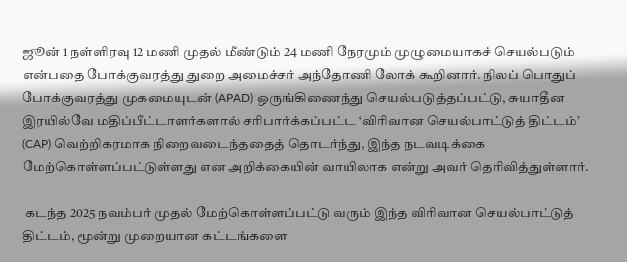ஜூன் 1 நள்ளிரவு 12 மணி முதல் மீண்டும் 24 மணி நேரமும் முழுமையாகச் செயல்படும் என்பதை போக்குவரத்து துறை அமைச்சர் அந்தோணி லோக் கூறினார். நிலப் பொதுப் போக்குவரத்து முகமையுடன் (APAD) ஒருங்கிணைந்து செயல்படுத்தப்பட்டு, சுயாதீன இரயில்வே மதிப்பீட்டாளர்களால் சரிபார்க்கப்பட்ட ‘விரிவான செயல்பாட்டுத் திட்டம்’ (CAP) வெற்றிகரமாக நிறைவடைந்ததைத் தொடர்ந்து, இந்த நடவடிக்கை மேற்கொள்ளப்பட்டுள்ளது என அறிக்கையின் வாயிலாக என்று அவர் தெரிவித்துள்ளார்.

 கடந்த 2025 நவம்பர் முதல் மேற்கொள்ளப்பட்டு வரும் இந்த விரிவான செயல்பாட்டுத் திட்டம், மூன்று முறையான கட்டங்களை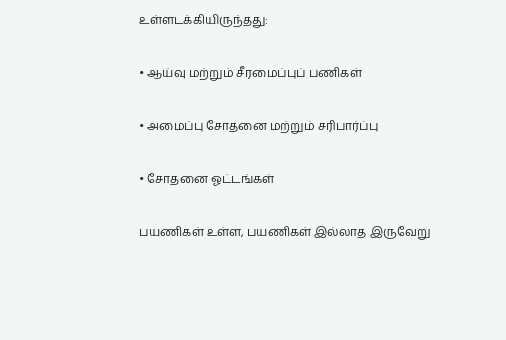உள்ளடக்கியிருந்தது:

• ஆய்வு மற்றும் சீரமைப்புப் பணிகள்

• அமைப்பு சோதனை மற்றும் சரிபார்ப்பு

• சோதனை ஓட்டங்கள்

பயணிகள் உள்ள, பயணிகள் இல்லாத இருவேறு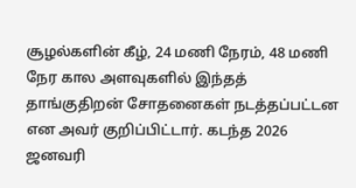சூழல்களின் கீழ், 24 மணி நேரம், 48 மணி நேர கால அளவுகளில் இந்தத் தாங்குதிறன் சோதனைகள் நடத்தப்பட்டன என அவர் குறிப்பிட்டார். கடந்த 2026 ஜனவரி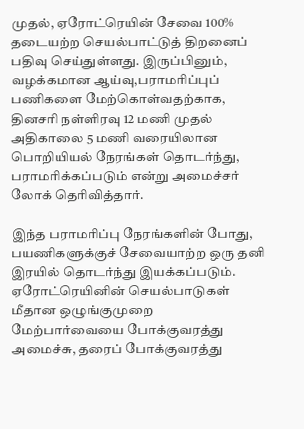முதல், ஏரோட்ரெயின் சேவை 100% தடையற்ற செயல்பாட்டுத் திறனைப் பதிவு செய்துள்ளது. இருப்பினும், வழக்கமான ஆய்வு,பராமரிப்புப் பணிகளை மேற்கொள்வதற்காக, தினசரி நள்ளிரவு 12 மணி முதல் அதிகாலை 5 மணி வரையிலான பொறியியல் நேரங்கள் தொடர்ந்து, பராமரிக்கப்படும் என்று அமைச்சர் லோக் தெரிவித்தார்.

இந்த பராமரிப்பு நேரங்களின் போது, பயணிகளுக்குச் சேவையாற்ற ஒரு தனி இரயில் தொடர்ந்து இயக்கப்படும். ஏரோட்ரெயினின் செயல்பாடுகள் மீதான ஒழுங்குமுறை மேற்பார்வையை போக்குவரத்து அமைச்சு, தரைப் போக்குவரத்து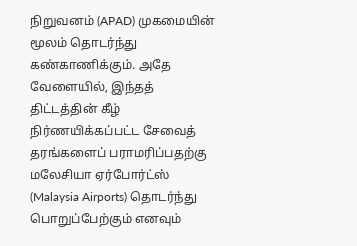நிறுவனம் (APAD) முகமையின் மூலம் தொடர்ந்து கண்காணிக்கும். அதே வேளையில், இந்தத் திட்டத்தின் கீழ் நிர்ணயிக்கப்பட்ட சேவைத் தரங்களைப் பராமரிப்பதற்கு மலேசியா ஏர்போர்ட்ஸ் (Malaysia Airports) தொடர்ந்து பொறுப்பேற்கும் எனவும்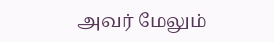அவர் மேலும்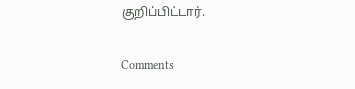குறிப்பிட்டார்.

Comments